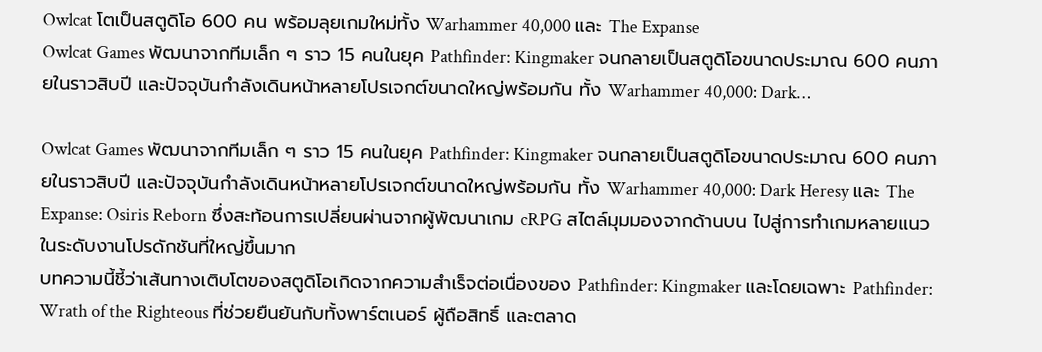Owlcat โตเป็นสตูดิโอ 600 คน พร้อมลุยเกมใหม่ทั้ง Warhammer 40,000 และ The Expanse
Owlcat Games พัฒนาจากทีมเล็ก ๆ ราว 15 คนในยุค Pathfinder: Kingmaker จนกลายเป็นสตูดิโอขนาดประมาณ 600 คนภายในราวสิบปี และปัจจุบันกำลังเดินหน้าหลายโปรเจกต์ขนาดใหญ่พร้อมกัน ทั้ง Warhammer 40,000: Dark…

Owlcat Games พัฒนาจากทีมเล็ก ๆ ราว 15 คนในยุค Pathfinder: Kingmaker จนกลายเป็นสตูดิโอขนาดประมาณ 600 คนภายในราวสิบปี และปัจจุบันกำลังเดินหน้าหลายโปรเจกต์ขนาดใหญ่พร้อมกัน ทั้ง Warhammer 40,000: Dark Heresy และ The Expanse: Osiris Reborn ซึ่งสะท้อนการเปลี่ยนผ่านจากผู้พัฒนาเกม cRPG สไตล์มุมมองจากด้านบน ไปสู่การทำเกมหลายแนวในระดับงานโปรดักชันที่ใหญ่ขึ้นมาก
บทความนี้ชี้ว่าเส้นทางเติบโตของสตูดิโอเกิดจากความสำเร็จต่อเนื่องของ Pathfinder: Kingmaker และโดยเฉพาะ Pathfinder: Wrath of the Righteous ที่ช่วยยืนยันกับทั้งพาร์ตเนอร์ ผู้ถือสิทธิ์ และตลาด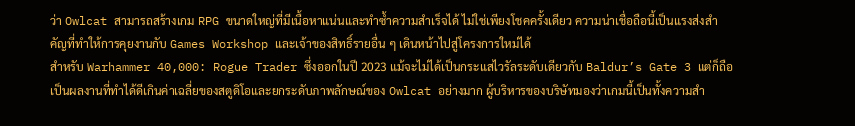ว่า Owlcat สามารถสร้างเกม RPG ขนาดใหญ่ที่มีเนื้อหาแน่นและทำซ้ำความสำเร็จได้ ไม่ใช่เพียงโชคครั้งเดียว ความน่าเชื่อถือนี้เป็นแรงส่งสำคัญที่ทำให้การคุยงานกับ Games Workshop และเจ้าของสิทธิ์รายอื่น ๆ เดินหน้าไปสู่โครงการใหม่ได้
สำหรับ Warhammer 40,000: Rogue Trader ซึ่งออกในปี 2023 แม้จะไม่ได้เป็นกระแสไวรัลระดับเดียวกับ Baldur’s Gate 3 แต่ก็ถือเป็นผลงานที่ทำได้ดีเกินค่าเฉลี่ยของสตูดิโอและยกระดับภาพลักษณ์ของ Owlcat อย่างมาก ผู้บริหารของบริษัทมองว่าเกมนี้เป็นทั้งความสำ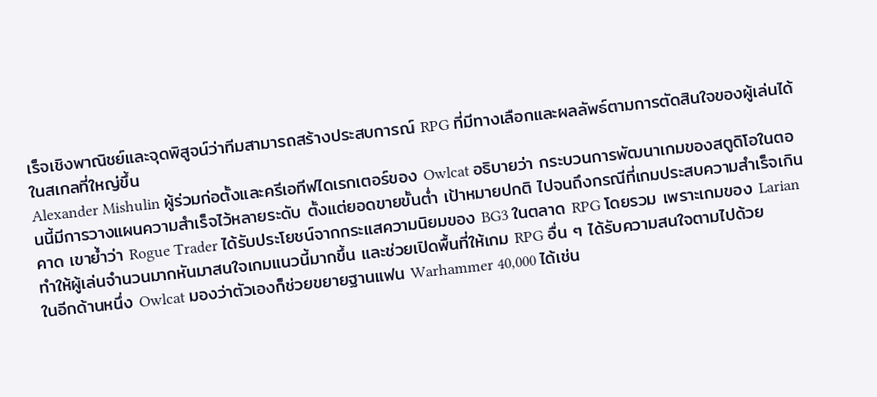เร็จเชิงพาณิชย์และจุดพิสูจน์ว่าทีมสามารถสร้างประสบการณ์ RPG ที่มีทางเลือกและผลลัพธ์ตามการตัดสินใจของผู้เล่นได้ในสเกลที่ใหญ่ขึ้น
Alexander Mishulin ผู้ร่วมก่อตั้งและครีเอทีฟไดเรกเตอร์ของ Owlcat อธิบายว่า กระบวนการพัฒนาเกมของสตูดิโอในตอนนี้มีการวางแผนความสำเร็จไว้หลายระดับ ตั้งแต่ยอดขายขั้นต่ำ เป้าหมายปกติ ไปจนถึงกรณีที่เกมประสบความสำเร็จเกินคาด เขาย้ำว่า Rogue Trader ได้รับประโยชน์จากกระแสความนิยมของ BG3 ในตลาด RPG โดยรวม เพราะเกมของ Larian ทำให้ผู้เล่นจำนวนมากหันมาสนใจเกมแนวนี้มากขึ้น และช่วยเปิดพื้นที่ให้เกม RPG อื่น ๆ ได้รับความสนใจตามไปด้วย
ในอีกด้านหนึ่ง Owlcat มองว่าตัวเองก็ช่วยขยายฐานแฟน Warhammer 40,000 ได้เช่น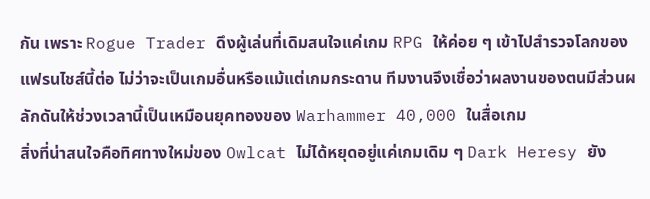กัน เพราะ Rogue Trader ดึงผู้เล่นที่เดิมสนใจแค่เกม RPG ให้ค่อย ๆ เข้าไปสำรวจโลกของแฟรนไชส์นี้ต่อ ไม่ว่าจะเป็นเกมอื่นหรือแม้แต่เกมกระดาน ทีมงานจึงเชื่อว่าผลงานของตนมีส่วนผลักดันให้ช่วงเวลานี้เป็นเหมือนยุคทองของ Warhammer 40,000 ในสื่อเกม
สิ่งที่น่าสนใจคือทิศทางใหม่ของ Owlcat ไม่ได้หยุดอยู่แค่เกมเดิม ๆ Dark Heresy ยัง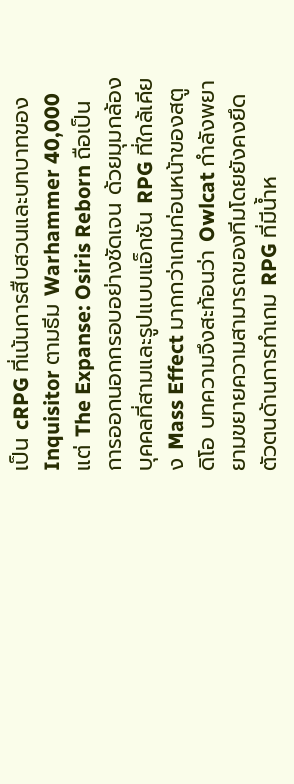เป็น cRPG ที่เน้นการสืบสวนและบทบาทของ Inquisitor ตามธีม Warhammer 40,000 แต่ The Expanse: Osiris Reborn ถือเป็นการออกนอกกรอบอย่างชัดเจน ด้วยมุมกล้องบุคคลที่สามและรูปแบบแอ็กชัน RPG ที่ใกล้เคียง Mass Effect มากกว่าเกมก่อนหน้าของสตูดิโอ บทความจึงสะท้อนว่า Owlcat กำลังพยายามขยายความสามารถของทีมโดยยังคงยึดตัวตนด้านการทำเกม RPG ที่มีน้ำห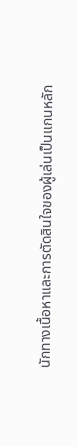นักทางเนื้อหาและการตัดสินใจของผู้เล่นเป็นแกนหลัก